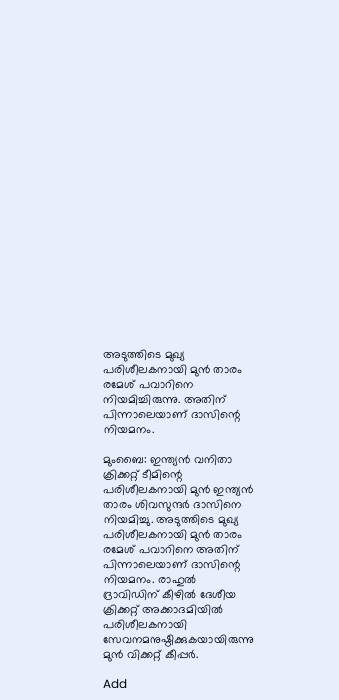അടുത്തിടെ മുഖ്യ പരിശീലകനായി മുന്‍ താരം രമേശ് പവാറിനെ നിയമിച്ചിരുന്നു. അതിന് പിന്നാലെയാണ് ദാസിന്റെ നിയമനം.

മുംബൈ: ഇന്ത്യന്‍ വനിതാ ക്രിക്കറ്റ് ടീമിന്റെ പരിശീലകനായി മുന്‍ ഇന്ത്യന്‍ താരം ശിവസുന്ദര്‍ ദാസിനെ നിയമിച്ചു. അടുത്തിടെ മുഖ്യ പരിശീലകനായി മുന്‍ താരം രമേശ് പവാറിനെ അതിന് പിന്നാലെയാണ് ദാസിന്റെ നിയമനം. രാഹുല്‍ ദ്രാവിഡിന് കീഴില്‍ ദേശീയ ക്രിക്കറ്റ് അക്കാദമിയില്‍ പരിശീലകനായി സേവനമനുഷ്ഠിക്കുകയായിരുന്നു മുന്‍ വിക്കറ്റ് കീപ്പര്‍.

Add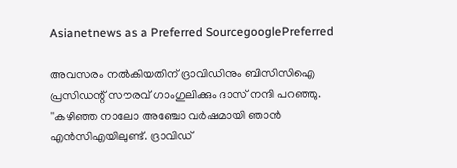Asianetnews as a Preferred SourcegooglePreferred

അവസരം നല്‍കിയതിന് ദ്രാവിഡിനും ബിസിസിഐ പ്രസിഡന്റ് സൗരവ് ഗാംഗുലിക്കും ദാസ് നന്ദി പറഞ്ഞു. ''കഴിഞ്ഞ നാലോ അഞ്ചോ വര്‍ഷമായി ഞാന്‍ എന്‍സിഎയിലുണ്ട്. ദ്രാവിഡ്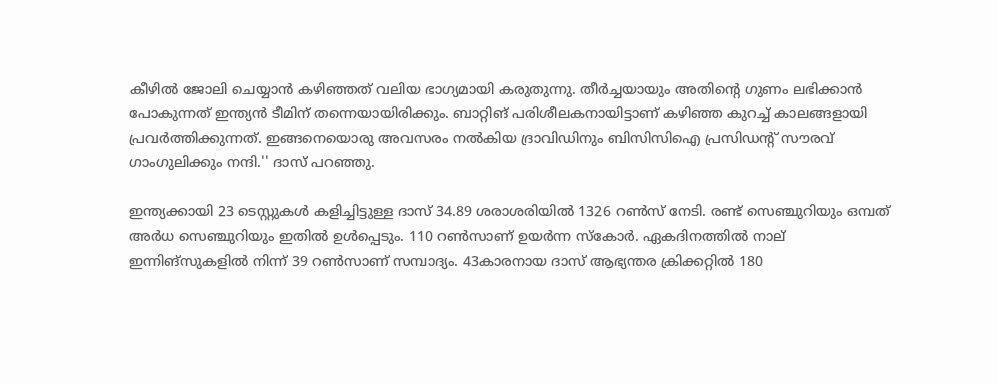കീഴില്‍ ജോലി ചെയ്യാന്‍ കഴിഞ്ഞത് വലിയ ഭാഗ്യമായി കരുതുന്നു. തീര്‍ച്ചയായും അതിന്റെ ഗുണം ലഭിക്കാന്‍ പോകുന്നത് ഇന്ത്യന്‍ ടീമിന് തന്നെയായിരിക്കും. ബാറ്റിങ് പരിശീലകനായിട്ടാണ് കഴിഞ്ഞ കുറച്ച് കാലങ്ങളായി പ്രവര്‍ത്തിക്കുന്നത്. ഇങ്ങനെയൊരു അവസരം നല്‍കിയ ദ്രാവിഡിനും ബിസിസിഐ പ്രസിഡന്റ് സൗരവ് ഗാംഗുലിക്കും നന്ദി.'' ദാസ് പറഞ്ഞു.

ഇന്ത്യക്കായി 23 ടെസ്റ്റുകള്‍ കളിച്ചിട്ടുള്ള ദാസ് 34.89 ശരാശരിയില്‍ 1326 റണ്‍സ് നേടി. രണ്ട് സെഞ്ചുറിയും ഒമ്പത് അര്‍ധ സെഞ്ചുറിയും ഇതില്‍ ഉള്‍പ്പെടും. 110 റണ്‍സാണ് ഉയര്‍ന്ന സ്‌കോര്‍. ഏകദിനത്തില്‍ നാല് ഇന്നിങ്‌സുകളില്‍ നിന്ന് 39 റണ്‍സാണ് സമ്പാദ്യം. 43കാരനായ ദാസ് ആഭ്യന്തര ക്രിക്കറ്റില്‍ 180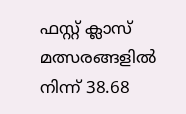ഫസ്റ്റ് ക്ലാസ് മത്സരങ്ങളില്‍ നിന്ന് 38.68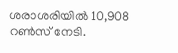ശരാശരിയില്‍ 10,908 റണ്‍സ് നേടി.